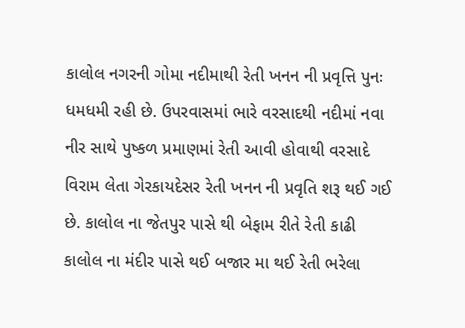કાલોલ નગરની ગોમા નદીમાથી રેતી ખનન ની પ્રવૃત્તિ પુનઃ ધમધમી રહી છે. ઉપરવાસમાં ભારે વરસાદથી નદીમાં નવા નીર સાથે પુષ્કળ પ્રમાણમાં રેતી આવી હોવાથી વરસાદે વિરામ લેતા ગેરકાયદેસર રેતી ખનન ની પ્રવૃતિ શરૂ થઈ ગઈ છે. કાલોલ ના જેતપુર પાસે થી બેફામ રીતે રેતી કાઢી કાલોલ ના મંદીર પાસે થઈ બજાર મા થઈ રેતી ભરેલા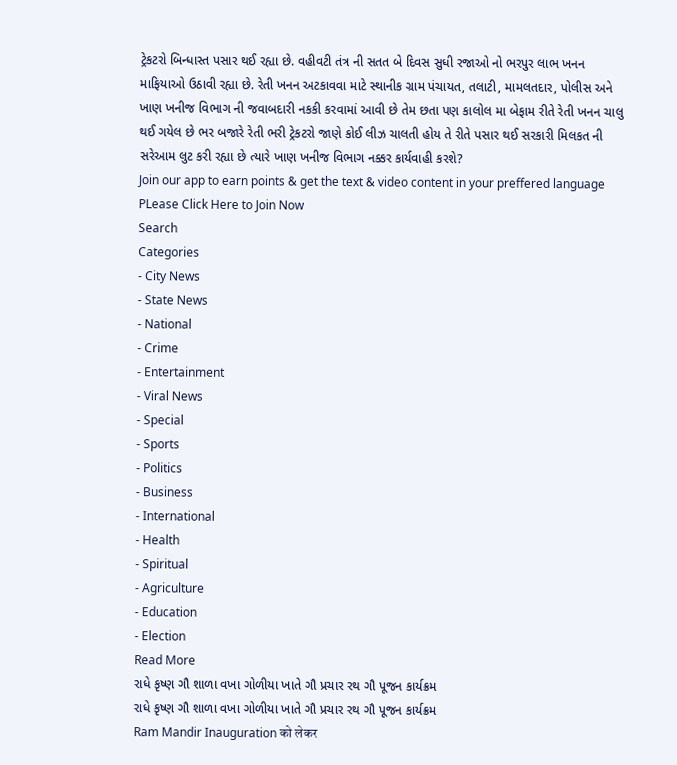ટ્રેકટરો બિન્ધાસ્ત પસાર થઈ રહ્યા છે. વહીવટી તંત્ર ની સતત બે દિવસ સુધી રજાઓ નો ભરપુર લાભ ખનન માફિયાઓ ઉઠાવી રહ્યા છે. રેતી ખનન અટકાવવા માટે સ્થાનીક ગ્રામ પંચાયત, તલાટી, મામલતદાર, પોલીસ અને ખાણ ખનીજ વિભાગ ની જવાબદારી નકકી કરવામાં આવી છે તેમ છતા પણ કાલોલ મા બેફામ રીતે રેતી ખનન ચાલુ થઈ ગયેલ છે ભર બજારે રેતી ભરી ટ્રેકટરો જાણે કોઈ લીઝ ચાલતી હોય તે રીતે પસાર થઈ સરકારી મિલકત ની સરેઆમ લુટ કરી રહ્યા છે ત્યારે ખાણ ખનીજ વિભાગ નક્કર કાર્યવાહી કરશે?
Join our app to earn points & get the text & video content in your preffered language
PLease Click Here to Join Now
Search
Categories
- City News
- State News
- National
- Crime
- Entertainment
- Viral News
- Special
- Sports
- Politics
- Business
- International
- Health
- Spiritual
- Agriculture
- Education
- Election
Read More
રાધે કૃષ્ણ ગૌ શાળા વખા ગોળીયા ખાતે ગૌ પ્રચાર રથ ગૌ પૂજન કાર્યક્રમ
રાધે કૃષ્ણ ગૌ શાળા વખા ગોળીયા ખાતે ગૌ પ્રચાર રથ ગૌ પૂજન કાર્યક્રમ
Ram Mandir Inauguration को लेकर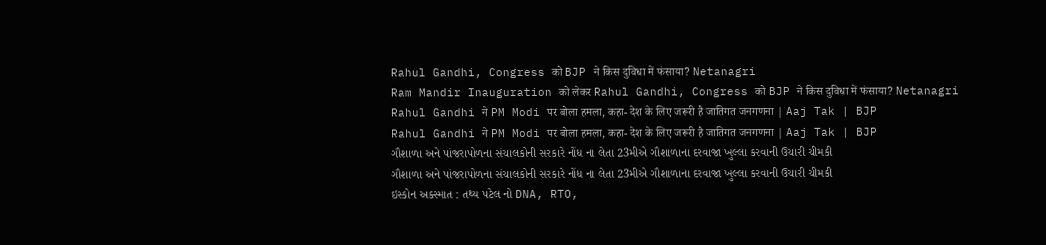Rahul Gandhi, Congress को BJP ने किस दुविधा में फंसाया? Netanagri
Ram Mandir Inauguration को लेकर Rahul Gandhi, Congress को BJP ने किस दुविधा में फंसाया? Netanagri
Rahul Gandhi ने PM Modi पर बोला हमला, कहा- देश के लिए जरूरी है जातिगत जनगणना | Aaj Tak | BJP
Rahul Gandhi ने PM Modi पर बोला हमला, कहा- देश के लिए जरूरी है जातिगत जनगणना | Aaj Tak | BJP
ગૌશાળા અને પાંજરાપોળના સંચાલકોની સરકારે નોંધ ના લેતા 23મીએ ગૌશાળાના દરવાજા ખુલ્લા કરવાની ઉચારી ચીમકી
ગૌશાળા અને પાંજરાપોળના સંચાલકોની સરકારે નોંધ ના લેતા 23મીએ ગૌશાળાના દરવાજા ખુલ્લા કરવાની ઉચારી ચીમકી
ઇસ્કોન અક્સ્માત : તથ્ય પટેલ નો DNA, RTO,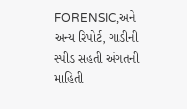FORENSIC,અને અન્ય રિપોર્ટ, ગાડીની સ્પીડ સહતી અંગતની માહિતી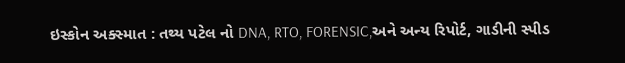ઇસ્કોન અક્સ્માત : તથ્ય પટેલ નો DNA, RTO, FORENSIC,અને અન્ય રિપોર્ટ, ગાડીની સ્પીડ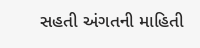સહતી અંગતની માહિતી